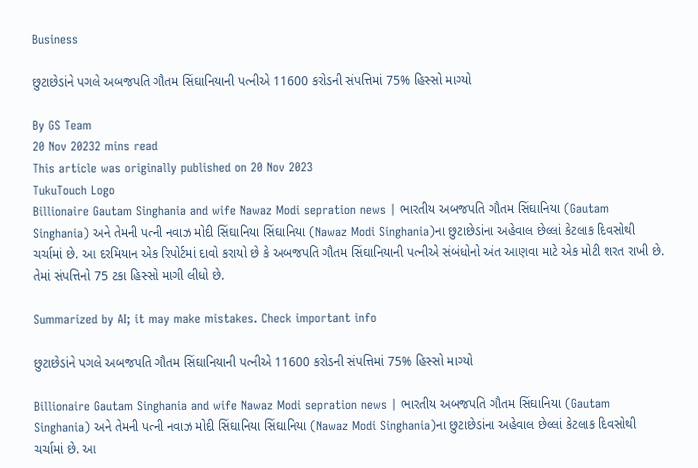Business

છુટાછેડાંને પગલે અબજપતિ ગૌતમ સિંઘાનિયાની પત્નીએ 11600 કરોડની સંપત્તિમાં 75% હિસ્સો માગ્યો

By GS Team
20 Nov 20232 mins read
This article was originally published on 20 Nov 2023
TukuTouch Logo
Billionaire Gautam Singhania and wife Nawaz Modi sepration news | ભારતીય અબજપતિ ગૌતમ સિંઘાનિયા (Gautam Singhania) અને તેમની પત્ની નવાઝ મોદી સિંઘાનિયા સિંઘાનિયા (Nawaz Modi Singhania)ના છુટાછેડાંના અહેવાલ છેલ્લાં કેટલાક દિવસોથી ચર્ચામાં છે. આ દરમિયાન એક રિપોર્ટમાં દાવો કરાયો છે કે અબજપતિ ગૌતમ સિંઘાનિયાની પત્નીએ સંબંધોનો અંત આણવા માટે એક મોટી શરત રાખી છે. તેમાં સંપત્તિનો 75 ટકા હિસ્સો માગી લીધો છે.

Summarized by AI; it may make mistakes. Check important info

છુટાછેડાંને પગલે અબજપતિ ગૌતમ સિંઘાનિયાની પત્નીએ 11600 કરોડની સંપત્તિમાં 75% હિસ્સો માગ્યો

Billionaire Gautam Singhania and wife Nawaz Modi sepration news | ભારતીય અબજપતિ ગૌતમ સિંઘાનિયા (Gautam Singhania) અને તેમની પત્ની નવાઝ મોદી સિંઘાનિયા સિંઘાનિયા (Nawaz Modi Singhania)ના છુટાછેડાંના અહેવાલ છેલ્લાં કેટલાક દિવસોથી ચર્ચામાં છે. આ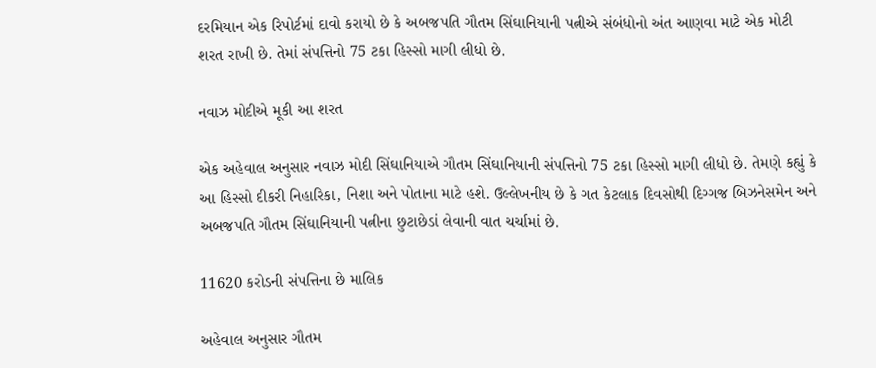દરમિયાન એક રિપોર્ટમાં દાવો કરાયો છે કે અબજપતિ ગૌતમ સિંઘાનિયાની પત્નીએ સંબંધોનો અંત આણવા માટે એક મોટી શરત રાખી છે. તેમાં સંપત્તિનો 75 ટકા હિસ્સો માગી લીધો છે.

નવાઝ મોદીએ મૂકી આ શરત

એક અહેવાલ અનુસાર નવાઝ મોદી સિંઘાનિયાએ ગૌતમ સિંઘાનિયાની સંપત્તિનો 75 ટકા હિસ્સો માગી લીધો છે. તેમણે કહ્યું કે આ હિસ્સો દીકરી નિહારિકા, નિશા અને પોતાના માટે હશે. ઉલ્લેખનીય છે કે ગત કેટલાક દિવસોથી દિગ્ગજ બિઝનેસમેન અને અબજપતિ ગૌતમ સિંઘાનિયાની પત્નીના છુટાછેડાં લેવાની વાત ચર્ચામાં છે.

11620 કરોડની સંપત્તિના છે માલિક

અહેવાલ અનુસાર ગૌતમ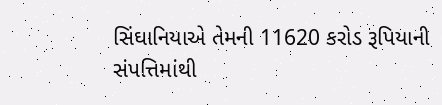સિંઘાનિયાએ તેમની 11620 કરોડ રૂપિયાની સંપત્તિમાંથી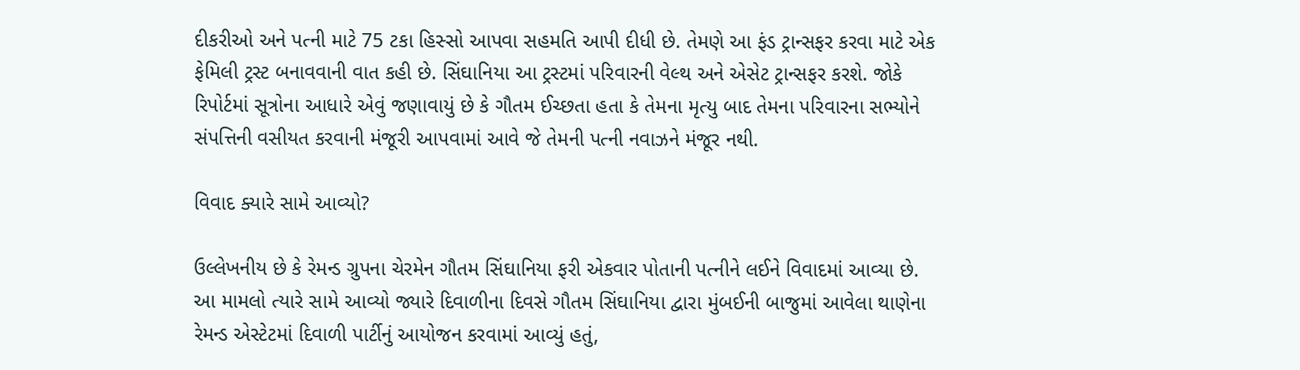દીકરીઓ અને પત્ની માટે 75 ટકા હિસ્સો આપવા સહમતિ આપી દીધી છે. તેમણે આ ફંડ ટ્રાન્સફર કરવા માટે એક ફેમિલી ટ્રસ્ટ બનાવવાની વાત કહી છે. સિંઘાનિયા આ ટ્રસ્ટમાં પરિવારની વેલ્થ અને એસેટ ટ્રાન્સફર કરશે. જોકે રિપોર્ટમાં સૂત્રોના આધારે એવું જણાવાયું છે કે ગૌતમ ઈચ્છતા હતા કે તેમના મૃત્યુ બાદ તેમના પરિવારના સભ્યોને સંપત્તિની વસીયત કરવાની મંજૂરી આપવામાં આવે જે તેમની પત્ની નવાઝને મંજૂર નથી.

વિવાદ ક્યારે સામે આવ્યો?

ઉલ્લેખનીય છે કે રેમન્ડ ગ્રુપના ચેરમેન ગૌતમ સિંઘાનિયા ફરી એકવાર પોતાની પત્નીને લઈને વિવાદમાં આવ્યા છે. આ મામલો ત્યારે સામે આવ્યો જ્યારે દિવાળીના દિવસે ગૌતમ સિંઘાનિયા દ્વારા મુંબઈની બાજુમાં આવેલા થાણેના રેમન્ડ એસ્ટેટમાં દિવાળી પાર્ટીનું આયોજન કરવામાં આવ્યું હતું,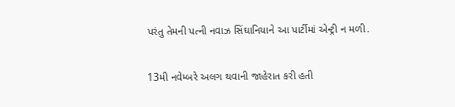પરંતુ તેમની પત્ની નવાઝ સિંઘાનિયાને આ પાર્ટીમાં એન્ટ્રી ન મળી.

13મી નવેમ્બરે અલગ થવાની જાહેરાત કરી હતી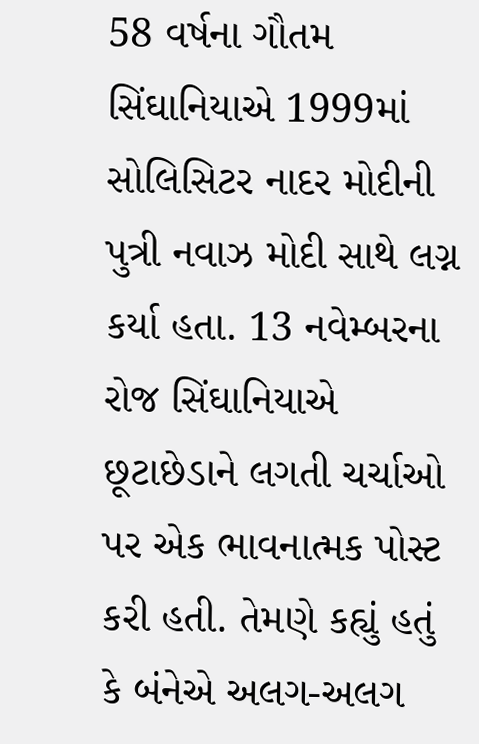58 વર્ષના ગૌતમ સિંઘાનિયાએ 1999માં સોલિસિટર નાદર મોદીની પુત્રી નવાઝ મોદી સાથે લગ્ન કર્યા હતા. 13 નવેમ્બરના રોજ સિંઘાનિયાએ છૂટાછેડાને લગતી ચર્ચાઓ પર એક ભાવનાત્મક પોસ્ટ કરી હતી. તેમણે કહ્યું હતું કે બંનેએ અલગ-અલગ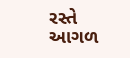રસ્તે આગળ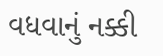વધવાનું નક્કી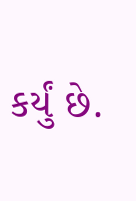કર્યું છે.